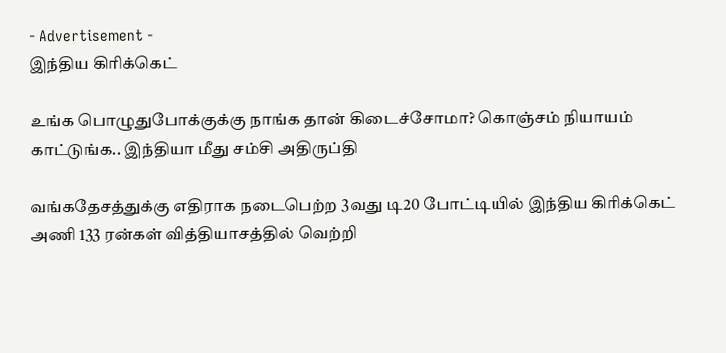- Advertisement -
இந்திய கிரிக்கெட்

உங்க பொழுதுபோக்குக்கு நாங்க தான் கிடைச்சோமா? கொஞ்சம் நியாயம் காட்டுங்க.. இந்தியா மீது சம்சி அதிருப்தி

வங்கதேசத்துக்கு எதிராக நடைபெற்ற 3வது டி20 போட்டியில் இந்திய கிரிக்கெட் அணி 133 ரன்கள் வித்தியாசத்தில் வெற்றி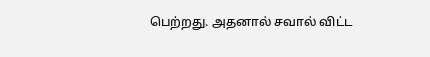பெற்றது. அதனால் சவால் விட்ட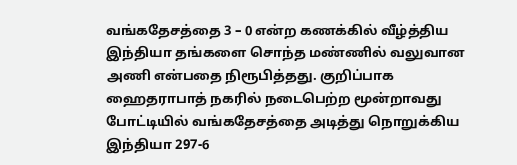வங்கதேசத்தை 3 – 0 என்ற கணக்கில் வீழ்த்திய இந்தியா தங்களை சொந்த மண்ணில் வலுவான அணி என்பதை நிரூபித்தது. குறிப்பாக ஹைதராபாத் நகரில் நடைபெற்ற மூன்றாவது போட்டியில் வங்கதேசத்தை அடித்து நொறுக்கிய இந்தியா 297-6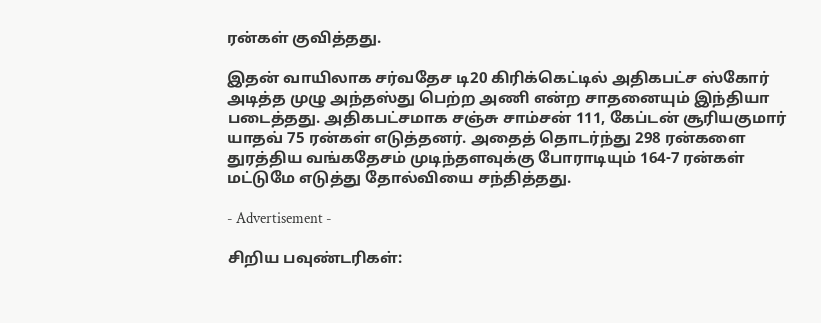ரன்கள் குவித்தது.

இதன் வாயிலாக சர்வதேச டி20 கிரிக்கெட்டில் அதிகபட்ச ஸ்கோர் அடித்த முழு அந்தஸ்து பெற்ற அணி என்ற சாதனையும் இந்தியா படைத்தது. அதிகபட்சமாக சஞ்சு சாம்சன் 111, கேப்டன் சூரியகுமார் யாதவ் 75 ரன்கள் எடுத்தனர். அதைத் தொடர்ந்து 298 ரன்களை துரத்திய வங்கதேசம் முடிந்தளவுக்கு போராடியும் 164-7 ரன்கள் மட்டுமே எடுத்து தோல்வியை சந்தித்தது.

- Advertisement -

சிறிய பவுண்டரிகள்: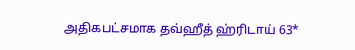அதிகபட்சமாக தவ்ஹீத் ஹ்ரிடாய் 63*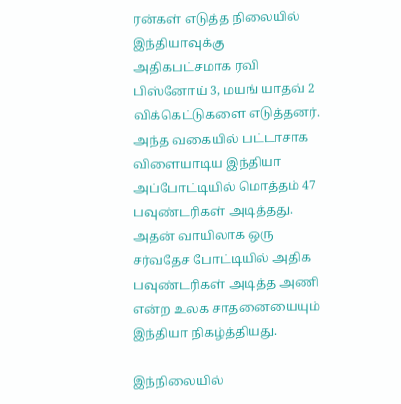ரன்கள் எடுத்த நிலையில் இந்தியாவுக்கு அதிகபட்சமாக ரவி பிஸ்னோய் 3, மயங் யாதவ் 2 விக்கெட்டுகளை எடுத்தனர். அந்த வகையில் பட்டாசாக விளையாடிய இந்தியா அப்போட்டியில் மொத்தம் 47 பவுண்டரிகள் அடித்தது. அதன் வாயிலாக ஒரு சர்வதேச போட்டியில் அதிக பவுண்டரிகள் அடித்த அணி என்ற உலக சாதனையையும் இந்தியா நிகழ்த்தியது.

இந்நிலையில்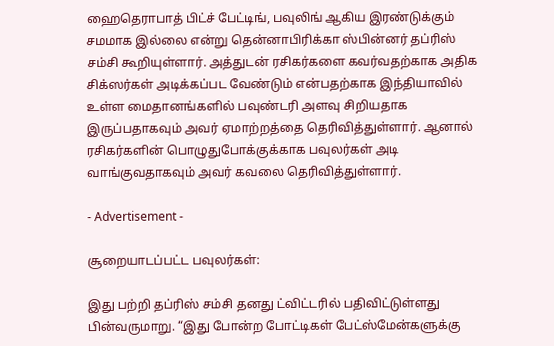ஹைதெராபாத் பிட்ச் பேட்டிங், பவுலிங் ஆகிய இரண்டுக்கும் சமமாக இல்லை என்று தென்னாபிரிக்கா ஸ்பின்னர் தப்ரிஸ் சம்சி கூறியுள்ளார். அத்துடன் ரசிகர்களை கவர்வதற்காக அதிக சிக்ஸர்கள் அடிக்கப்பட வேண்டும் என்பதற்காக இந்தியாவில் உள்ள மைதானங்களில் பவுண்டரி அளவு சிறியதாக இருப்பதாகவும் அவர் ஏமாற்றத்தை தெரிவித்துள்ளார். ஆனால் ரசிகர்களின் பொழுதுபோக்குக்காக பவுலர்கள் அடி வாங்குவதாகவும் அவர் கவலை தெரிவித்துள்ளார்.

- Advertisement -

சூறையாடப்பட்ட பவுலர்கள்:

இது பற்றி தப்ரிஸ் சம்சி தனது ட்விட்டரில் பதிவிட்டுள்ளது பின்வருமாறு. “இது போன்ற போட்டிகள் பேட்ஸ்மேன்களுக்கு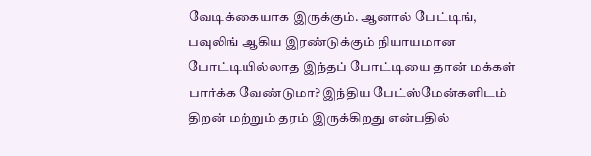வேடிக்கையாக இருக்கும். ஆனால் பேட்டிங், பவுலிங் ஆகிய இரண்டுக்கும் நியாயமான போட்டியில்லாத இந்தப் போட்டியை தான் மக்கள் பார்க்க வேண்டுமா? இந்திய பேட்ஸ்மேன்களிடம் திறன் மற்றும் தரம் இருக்கிறது என்பதில்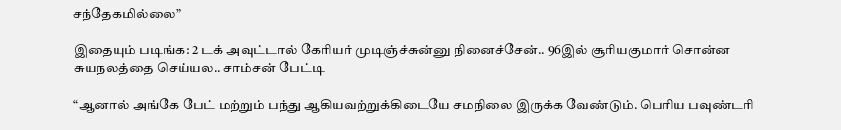சந்தேகமில்லை”

இதையும் படிங்க: 2 டக் அவுட்டால் கேரியர் முடிஞ்ச்சுன்னு நினைச்சேன்.. 96இல் சூரியகுமார் சொன்ன சுயநலத்தை செய்யல.. சாம்சன் பேட்டி

“ஆனால் அங்கே பேட் மற்றும் பந்து ஆகியவற்றுக்கிடையே சமநிலை இருக்க வேண்டும். பெரிய பவுண்டரி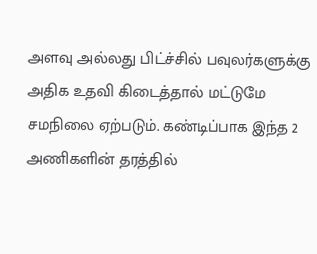அளவு அல்லது பிட்ச்சில் பவுலர்களுக்கு அதிக உதவி கிடைத்தால் மட்டுமே சமநிலை ஏற்படும். கண்டிப்பாக இந்த 2 அணிகளின் தரத்தில்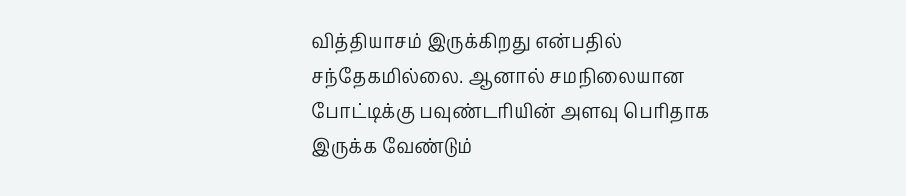வித்தியாசம் இருக்கிறது என்பதில் சந்தேகமில்லை. ஆனால் சமநிலையான போட்டிக்கு பவுண்டரியின் அளவு பெரிதாக இருக்க வேண்டும்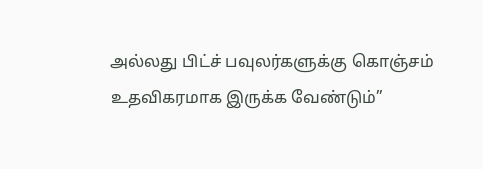அல்லது பிட்ச் பவுலர்களுக்கு கொஞ்சம் உதவிகரமாக இருக்க வேண்டும்”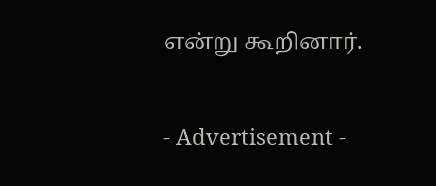என்று கூறினார்.

- Advertisement -